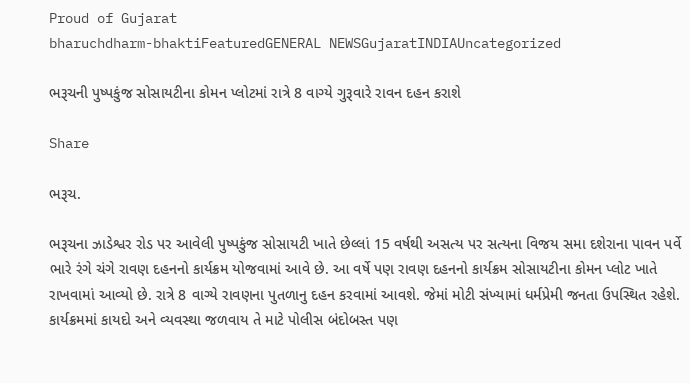Proud of Gujarat
bharuchdharm-bhaktiFeaturedGENERAL NEWSGujaratINDIAUncategorized

ભરૂચની પુષ્પકુંજ સોસાયટીના કોમન પ્લોટમાં રાત્રે 8 વાગ્યે ગુરૂવારે રાવન દહન કરાશે

Share

ભરૂચ.

ભરૂચના ઝાડેશ્વર રોડ પર આવેલી પુષ્પકુંજ સોસાયટી ખાતે છેલ્લાં 15 વર્ષથી અસત્ય પર સત્યના વિજય સમા દશેરાના પાવન પર્વે ભારે રંગે ચંગે રાવણ દહનનો કાર્યક્રમ યોજવામાં આવે છે. આ વર્ષે પણ રાવણ દહનનો કાર્યક્રમ સોસાયટીના કોમન પ્લોટ ખાતે રાખવામાં આવ્યો છે. રાત્રે 8 વાગ્યે રાવણના પુતળાનુ દહન કરવામાં આવશે. જેમાં મોટી સંખ્યામાં ધર્મપ્રેમી જનતા ઉપસ્થિત રહેશે. કાર્યક્રમમાં કાયદો અને વ્યવસ્થા જળવાય તે માટે પોલીસ બંદોબસ્ત પણ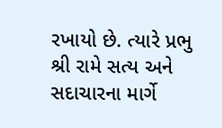રખાયો છે. ત્યારે પ્રભુ શ્રી રામે સત્ય અને સદાચારના માર્ગે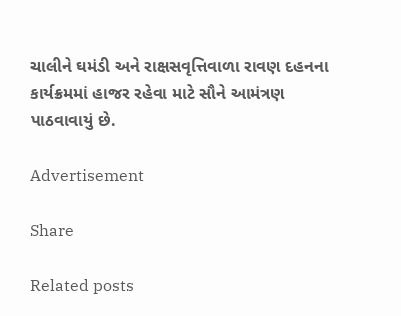ચાલીને ઘમંડી અને રાક્ષસવૃત્તિવાળા રાવણ દહનના કાર્યક્રમમાં હાજર રહેવા માટે સૌને આમંત્રણ પાઠવાવાયું છે.

Advertisement

Share

Related posts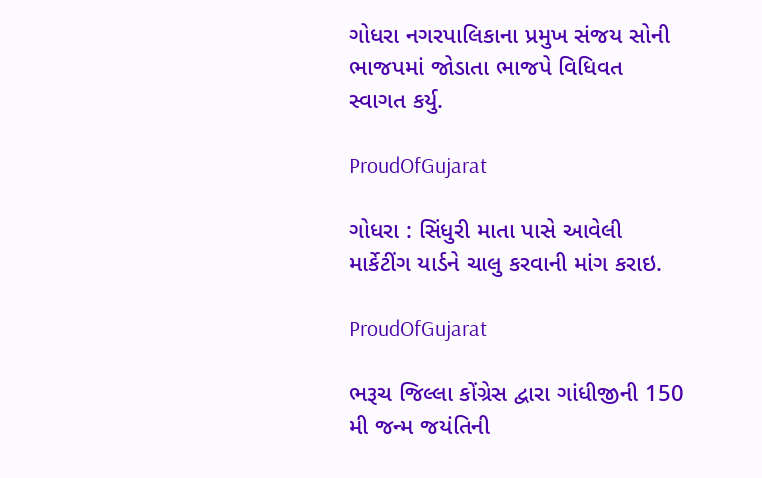ગોધરા નગરપાલિકાના પ્રમુખ સંજય સોની ભાજપમાં જોડાતા ભાજપે વિધિવત સ્વાગત કર્યુ.

ProudOfGujarat

ગોધરા : સિંધુરી માતા પાસે આવેલી માર્કેટીંગ યાર્ડને ચાલુ કરવાની માંગ કરાઇ.

ProudOfGujarat

ભરૂચ જિલ્લા કોંગ્રેસ દ્વારા ગાંધીજીની 150 મી જન્મ જયંતિની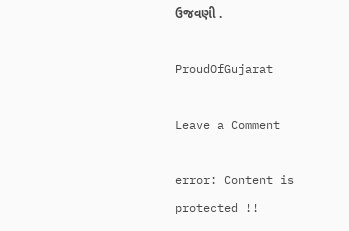ઉજવણી .

ProudOfGujarat

Leave a Comment

error: Content is protected !!